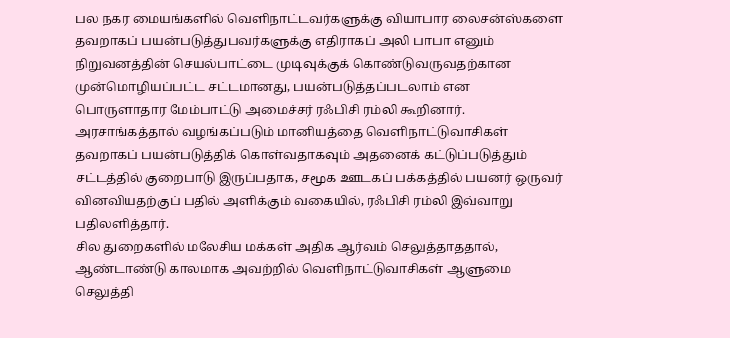பல நகர மையங்களில் வெளிநாட்டவர்களுக்கு வியாபார லைசன்ஸ்களை தவறாகப் பயன்படுத்துபவர்களுக்கு எதிராகப் அலி பாபா எனும் நிறுவனத்தின் செயல்பாட்டை முடிவுக்குக் கொண்டுவருவதற்கான முன்மொழியப்பட்ட சட்டமானது, பயன்படுத்தப்படலாம் என பொருளாதார மேம்பாட்டு அமைச்சர் ரஃபிசி ரம்லி கூறினார்.
அரசாங்கத்தால் வழங்கப்படும் மானியத்தை வெளிநாட்டுவாசிகள் தவறாகப் பயன்படுத்திக் கொள்வதாகவும் அதனைக் கட்டுப்படுத்தும் சட்டத்தில் குறைபாடு இருப்பதாக, சமூக ஊடகப் பக்கத்தில் பயனர் ஒருவர் வினவியதற்குப் பதில் அளிக்கும் வகையில், ரஃபிசி ரம்லி இவ்வாறு பதிலளித்தார்.
சில துறைகளில் மலேசிய மக்கள் அதிக ஆர்வம் செலுத்தாததால், ஆண்டாண்டு காலமாக அவற்றில் வெளிநாட்டுவாசிகள் ஆளுமை செலுத்தி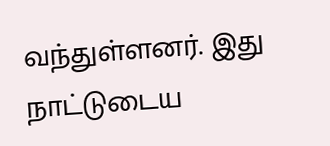வந்துள்ளனர். இது நாட்டுடைய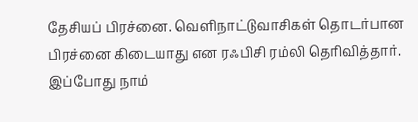தேசியப் பிரச்னை. வெளிநாட்டுவாசிகள் தொடர்பான பிரச்னை கிடையாது என ரஃபிசி ரம்லி தெரிவித்தார்.
இப்போது நாம்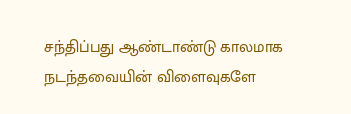சந்திப்பது ஆண்டாண்டு காலமாக நடந்தவையின் விளைவுகளே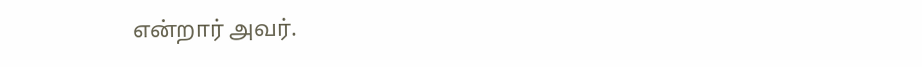என்றார் அவர்.